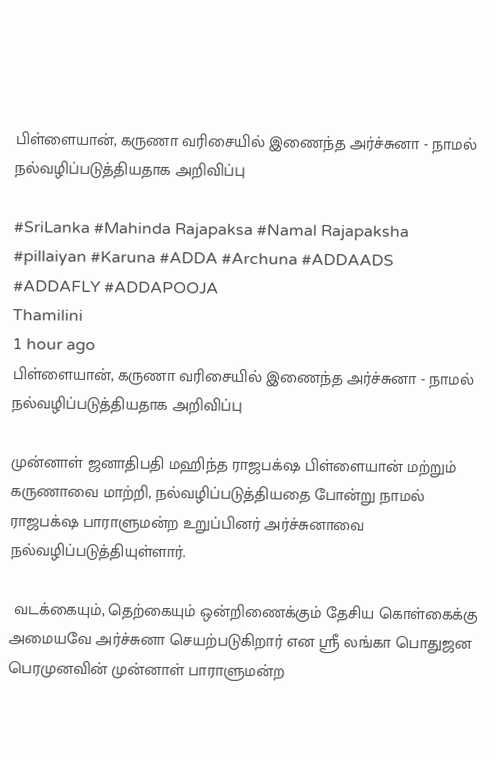பிள்ளையான், கருணா வரிசையில் இணைந்த அர்ச்சுனா - நாமல் நல்வழிப்படுத்தியதாக அறிவிப்பு

#SriLanka #Mahinda Rajapaksa #Namal Rajapaksha #pillaiyan #Karuna #ADDA #Archuna #ADDAADS #ADDAFLY #ADDAPOOJA
Thamilini
1 hour ago
பிள்ளையான், கருணா வரிசையில் இணைந்த அர்ச்சுனா - நாமல் நல்வழிப்படுத்தியதாக அறிவிப்பு

முன்னாள் ஜனாதிபதி மஹிந்த ராஜபக்‌ஷ பிள்ளையான் மற்றும் கருணாவை மாற்றி, நல்வழிப்படுத்தியதை போன்று நாமல் ராஜபக்‌ஷ பாராளுமன்ற உறுப்பினர் அர்ச்சுனாவை நல்வழிப்படுத்தியுள்ளார்.

 வடக்கையும், தெற்கையும் ஒன்றிணைக்கும் தேசிய கொள்கைக்கு அமையவே அர்ச்சுனா செயற்படுகிறார் என ஸ்ரீ லங்கா பொதுஜன பெரமுனவின் முன்னாள் பாராளுமன்ற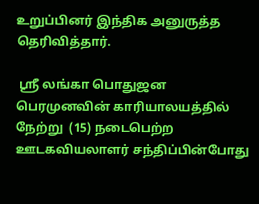உறுப்பினர் இந்திக அனுருத்த தெரிவித்தார்.

 ஸ்ரீ லங்கா பொதுஜன பெரமுனவின் காரியாலயத்தில் நேற்று  (15) நடைபெற்ற ஊடகவியலாளர் சந்திப்பின்போது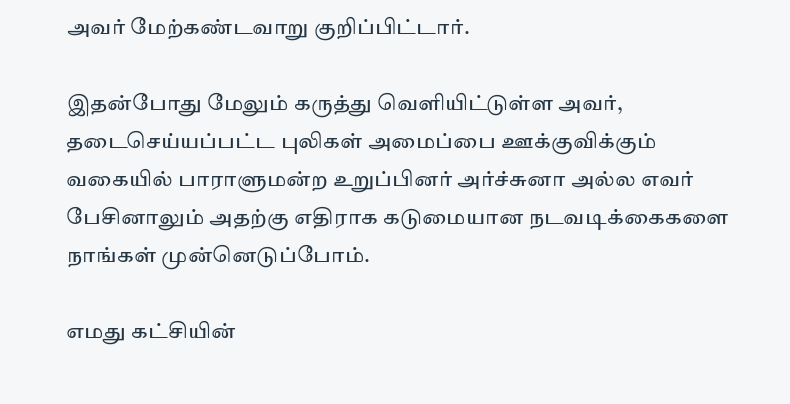அவர் மேற்கண்டவாறு குறிப்பிட்டார்.

இதன்போது மேலும் கருத்து வெளியிட்டுள்ள அவர்,  தடைசெய்யப்பட்ட புலிகள் அமைப்பை ஊக்குவிக்கும் வகையில் பாராளுமன்ற உறுப்பினர் அர்ச்சுனா அல்ல எவர் பேசினாலும் அதற்கு எதிராக கடுமையான நடவடிக்கைகளை நாங்கள் முன்னெடுப்போம்.

எமது கட்சியின்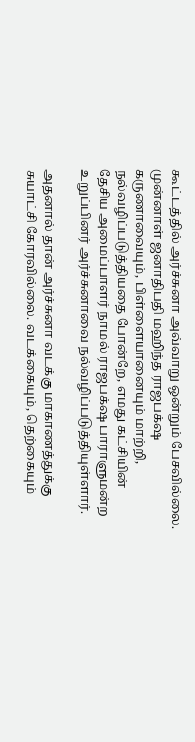கூட்டத்தில் அர்ச்சுனா அவ்வாறு ஒன்றும் பேசவில்லை. முன்னாள் ஜனாதிபதி மஹிந்த ராஜபக்‌ஷ கருணாவையும், பிள்ளையானையும் மாற்றி, நல்வழிப்படுத்தியதை போன்றே, எமது கட்சியின் தேசிய அமைப்பாளர் நாமல் ராஜபக்‌ஷ பாராளுமன்ற உறுப்பினர் அர்ச்சுனாவை நல்வழிப்படுத்தியுள்ளார்.

அதனால் தான் அர்ச்சுனா வடக்கு மாகாணத்துக்கு சுயாட்சி கோரவில்லை. வடக்கையும், தெற்கையும்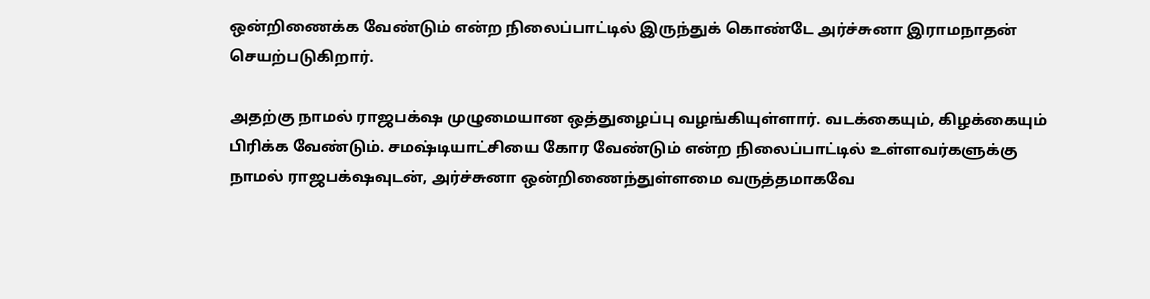ஒன்றிணைக்க வேண்டும் என்ற நிலைப்பாட்டில் இருந்துக் கொண்டே அர்ச்சுனா இராமநாதன் செயற்படுகிறார்.

அதற்கு நாமல் ராஜபக்‌ஷ முழுமையான ஒத்துழைப்பு வழங்கியுள்ளார். வடக்கையும், கிழக்கையும் பிரிக்க வேண்டும். சமஷ்டியாட்சியை கோர வேண்டும் என்ற நிலைப்பாட்டில் உள்ளவர்களுக்கு நாமல் ராஜபக்‌ஷவுடன், அர்ச்சுனா ஒன்றிணைந்துள்ளமை வருத்தமாகவே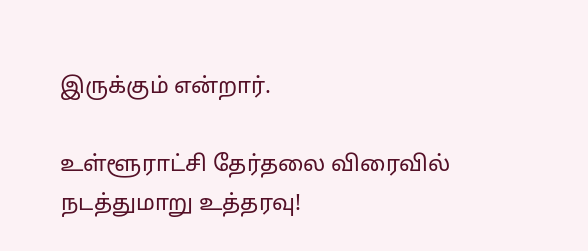இருக்கும் என்றார்.

உள்ளூராட்சி தேர்தலை விரைவில் நடத்துமாறு உத்தரவு!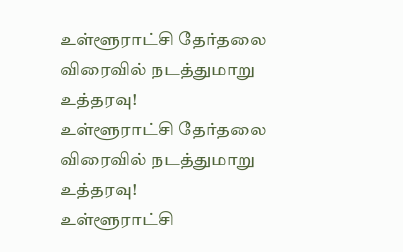உள்ளூராட்சி தேர்தலை விரைவில் நடத்துமாறு உத்தரவு!
உள்ளூராட்சி தேர்தலை விரைவில் நடத்துமாறு உத்தரவு!
உள்ளூராட்சி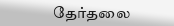தேர்தலை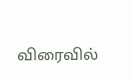விரைவில்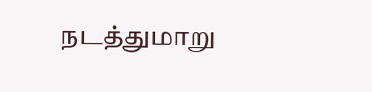நடத்துமாறு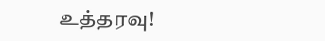உத்தரவு!